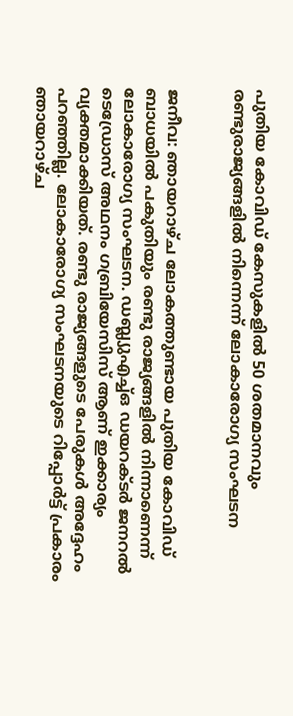പുതിയ കോവിഡ് കേസുകളിൽ 50 ശതമാനവും രണ്ടുരാജ്യങ്ങളിൽ നിന്നെന്ന് ലോകാരോഗ്യ സംഘടന


ജനീവ: ഞായറാഴ്ച ലോകത്തുണ്ടായ പുതിയ കോവിഡ് ബാധയിൽ പകുതിയും രണ്ടു രാജ്യങ്ങളിൽ നിന്നാണെന്ന് ലോകാരോഗ്യ സംഘടന. ഡബ്ല്യുഎച്ച്ഒ ഡയറക്ടർ ജനറൽ ടെഡ്രോസ് അഥനം ഗബ്രിയേസിസ് ആണ് ഇക്കാര്യം വ്യക്തമാക്കിയത്. രണ്ടു രാജ്യങ്ങളുടെ പേരുകൾ അദ്ദേഹം പറഞ്ഞില്ല. ലോകാരോഗ്യ സംഘടനയുടെ റിപ്പോർട്ട് പ്രകാരം ഞായറാഴ്ച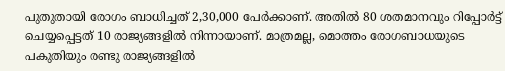പുതുതായി രോഗം ബാധിച്ചത് 2,30,000 പേർക്കാണ്. അതിൽ 80 ശതമാനവും റിപ്പോർട്ട് ചെയ്യപ്പെട്ടത് 10 രാജ്യങ്ങളിൽ നിന്നായാണ്. മാത്രമല്ല, മൊത്തം രോഗബാധയുടെ പകുതിയും രണ്ടു രാജ്യങ്ങളിൽ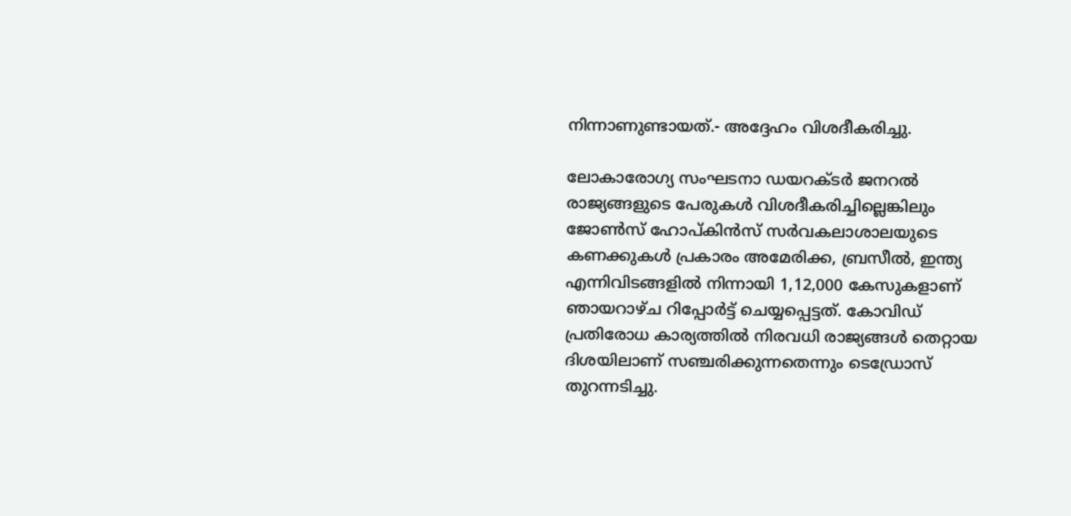നിന്നാണുണ്ടായത്.- അദ്ദേഹം വിശദീകരിച്ചു.

ലോകാരോഗ്യ സംഘടനാ ഡയറക്ടർ ജനറൽ രാജ്യങ്ങളുടെ പേരുകൾ വിശദീകരിച്ചില്ലെങ്കിലും ജോണ്‍സ് ഹോപ്കിൻസ് സർവകലാശാലയുടെ കണക്കുകൾ പ്രകാരം അമേരിക്ക, ബ്രസീൽ, ഇന്ത്യ എന്നിവിടങ്ങളിൽ നിന്നായി 1,12,000 കേസുകളാണ് ഞായറാഴ്ച റിപ്പോർട്ട് ചെയ്യപ്പെട്ടത്. കോവിഡ് പ്രതിരോധ കാര്യത്തിൽ നിരവധി രാജ്യങ്ങൾ തെറ്റായ ദിശയിലാണ് സഞ്ചരിക്കുന്നതെന്നും ടെഡ്രോസ് തുറന്നടിച്ചു.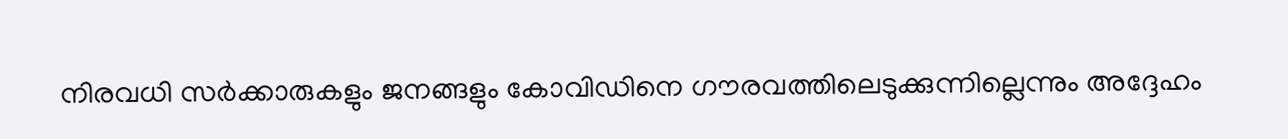നിരവധി സർക്കാരുകളും ജനങ്ങളും കോവിഡിനെ ഗൗരവത്തിലെടുക്കുന്നില്ലെന്നും അദ്ദേഹം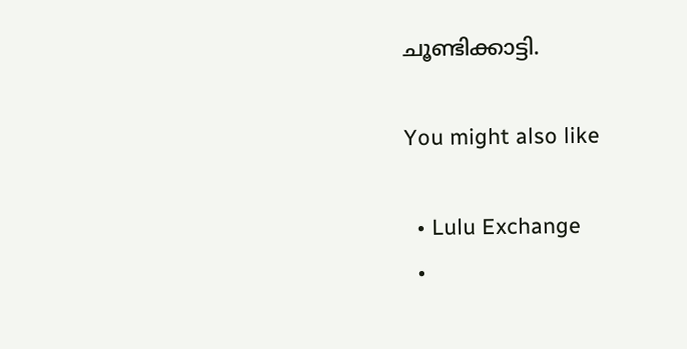ചൂണ്ടിക്കാട്ടി.

You might also like

  • Lulu Exchange
  •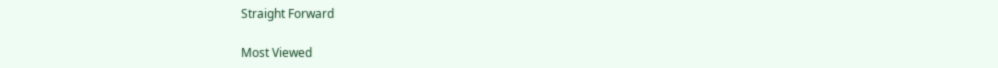Straight Forward

Most Viewed